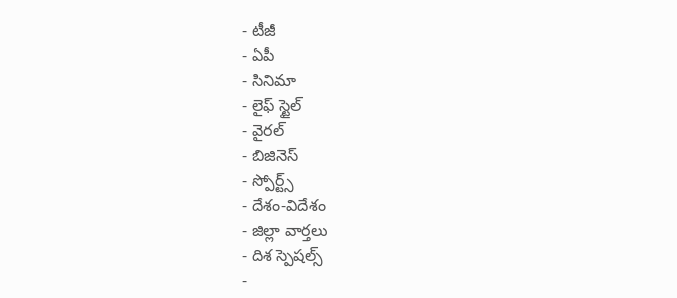- టీజీ
- ఏపీ
- సినిమా
- లైఫ్ స్టైల్
- వైరల్
- బిజినెస్
- స్పోర్ట్స్
- దేశం-విదేశం
- జిల్లా వార్తలు
- దిశ స్పెషల్స్
-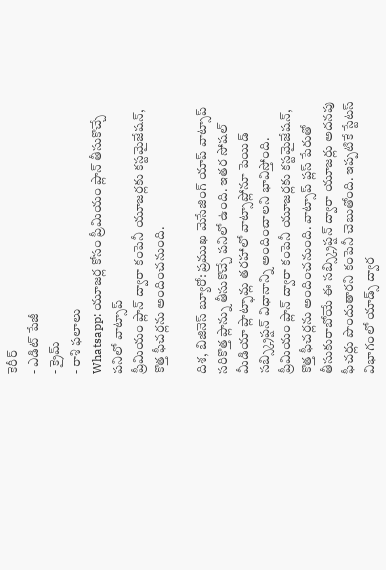కెరీర్
- ఎడిట్ పేజీ
- క్రైమ్
- రాశి ఫలాలు
Whatsapp: యూజర్ల కోసం ప్రీమియం ప్లాన్ తీసుకొచ్చే పనిలో వాట్సాప్
ప్రీమియం ప్లాన్ ద్వారా కంపెనీ యూజర్లకు కస్టమైజేషన్, కొత్త ఫీచర్లను అందించనుంది.

దిశ, బిజినెస్ బ్యూరో: ప్రముఖ మెసేజింగ్ యాప్ వాట్సాప్ సరికొత్త ప్లాన్ను తీసుకొచ్చే పనిలో ఉంది. ఇతర సోషల్ మీడియా ప్లాట్ఫామ్ల తరహాలో వాట్సాప్లోనూ పెయిడ్ సబ్స్క్రిప్షన్ విధానాన్ని అందించాలని భావిస్తోంది. ప్రీమియం ప్లాన్ ద్వారా కంపెనీ యూజర్లకు కస్టమైజేషన్, కొత్త ఫీచర్లను అందించనుంది. వాట్సాప్ ప్లస్ పేరుతో తీసుకురాబోయే ఈ సబ్స్క్రిప్షన్ ద్వారా యూజర్లు అదనపు ఫీచర్లు పొందుతారని కంపెనీ చెబుతోంది. ఇప్పటికే స్టేటస్ విభాగంలో యాడ్స్ ద్వార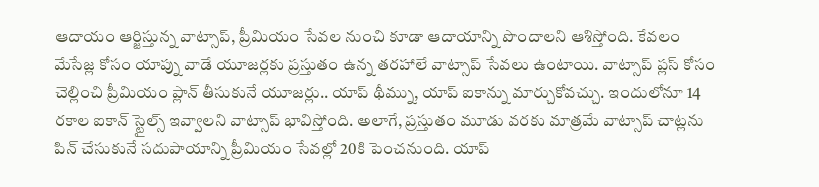ఆదాయం ఆర్జిస్తున్న వాట్సాప్, ప్రీమియం సేవల నుంచి కూడా ఆదాయాన్ని పొందాలని ఆశిస్తోంది. కేవలం మేసేజ్ల కోసం యాప్ను వాడే యూజర్లకు ప్రస్తుతం ఉన్న తరహాలే వాట్సాప్ సేవలు ఉంటాయి. వాట్సాప్ ప్లస్ కోసం చెల్లించి ప్రీమియం ప్లాన్ తీసుకునే యూజర్లు.. యాప్ థీమ్ను, యాప్ ఐకాన్ను మార్చుకోవచ్చు. ఇందులోనూ 14 రకాల ఐకాన్ స్టైల్స్ ఇవ్వాలని వాట్సాప్ భావిస్తోంది. అలాగే, ప్రస్తుతం మూడు వరకు మాత్రమే వాట్సాప్ చాట్లను పిన్ చేసుకునే సదుపాయాన్ని ప్రీమియం సేవల్లో 20కి పెంచనుంది. యాప్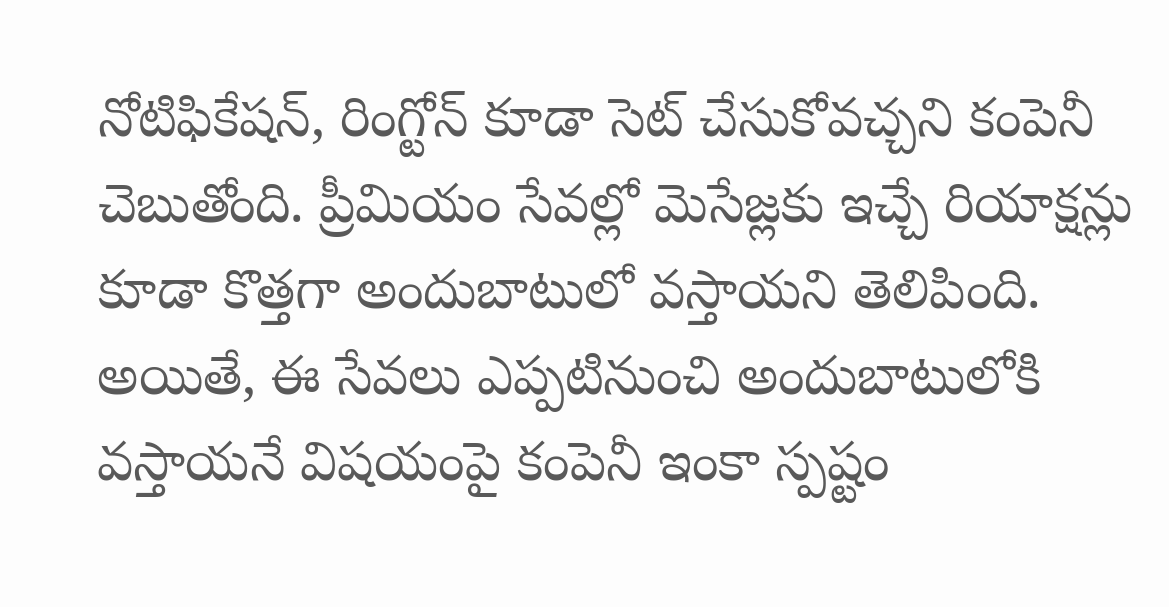నోటిఫికేషన్, రింగ్టోన్ కూడా సెట్ చేసుకోవచ్చని కంపెనీ చెబుతోంది. ప్రీమియం సేవల్లో మెసేజ్లకు ఇచ్చే రియాక్షన్లు కూడా కొత్తగా అందుబాటులో వస్తాయని తెలిపింది. అయితే, ఈ సేవలు ఎప్పటినుంచి అందుబాటులోకి వస్తాయనే విషయంపై కంపెనీ ఇంకా స్పష్టం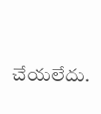చేయలేదు.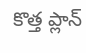కొత్త ప్లాన్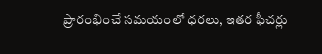ప్రారంభించే సమయంలో ధరలు, ఇతర ఫీచర్లు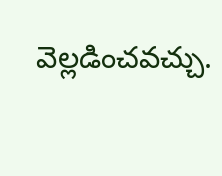వెల్లడించవచ్చు.